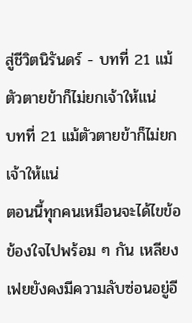สู่ชีวิตนิรันดร์ - บทที่ 21 แม้ตัวตายข้าก็ไม่ยกเจ้าให้แน่
บทที่ 21 แม้ตัวตายข้าก็ไม่ยกเจ้าให้แน่
ตอนนี้ทุกคนเหมือนจะได้ไขข้อข้องใจไปพร้อม ๆ กัน เหลียงเฟยยังคงมีความลับซ่อนอยู่อี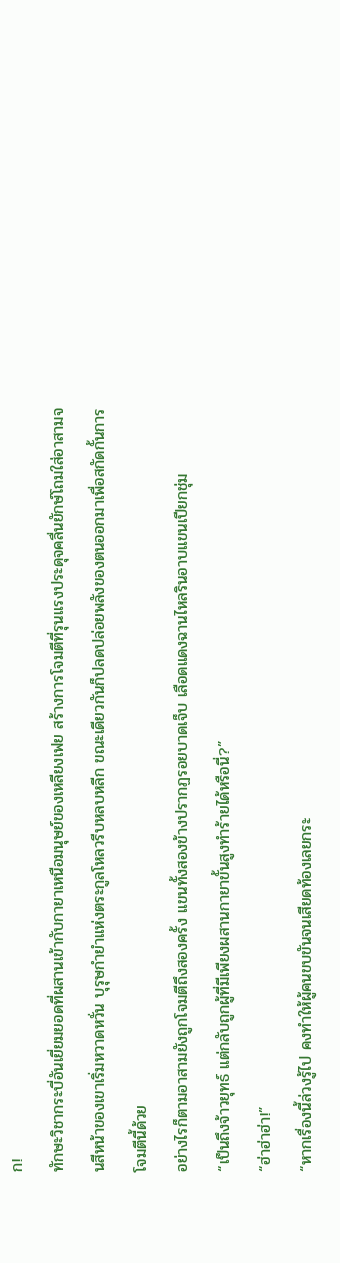ก!
ทักษะวิชากระบี่อันเยี่ยมยอดที่ผสานเข้ากับกายาเหนือมนุษย์ของเหลียงเฟย สร้างการโจมตีที่รุนแรงประดุจคลื่นยักษ์โถมใส่อาสามจนสีหน้าของเขาเริ่มหวาดหวั่น บุรุษกำยำแห่งตระกูลโหลวรีบหลบหลีก ขณะเดียวกันก็ปลดปล่อยพลังของตนออกมาเพื่อสกัดกั้นการโจมตีนี้ด้วย
อย่างไรก็ตามอาสามยังถูกโจมตีถึงสองครั้ง แขนทั้งสองข้างปรากฏรอยบาดเจ็บ เลือดแดงฉานไหลรินอาบแขนเปียกชุ่ม
“เป็นถึงจ้าวยุทธ์ แต่กลับถูกผู้ที่มีเพียงผสานกายาขั้นสูงทำร้ายได้หรือนี่?”
“ฮ่าฮ่าฮ่า!”
“หากเรื่องนี้ล่วงรู้ไป คงทำให้ผู้คนขบขันจนเสียดท้องเลยกระ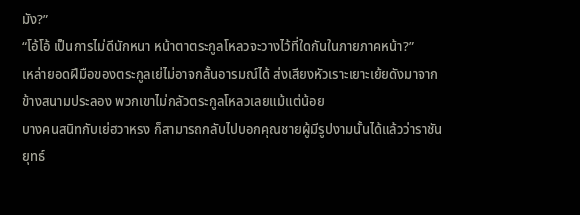มัง?”
“โอ้โอ้ เป็นการไม่ดีนักหนา หน้าตาตระกูลโหลวจะวางไว้ที่ใดกันในภายภาคหน้า?”
เหล่ายอดฝีมือของตระกูลเย่ไม่อาจกลั้นอารมณ์ได้ ส่งเสียงหัวเราะเยาะเย้ยดังมาจากข้างสนามประลอง พวกเขาไม่กลัวตระกูลโหลวเลยแม้แต่น้อย
บางคนสนิทกับเย่ฮวาหรง ก็สามารถกลับไปบอกคุณชายผู้มีรูปงามนั้นได้แล้วว่าราชันยุทธ์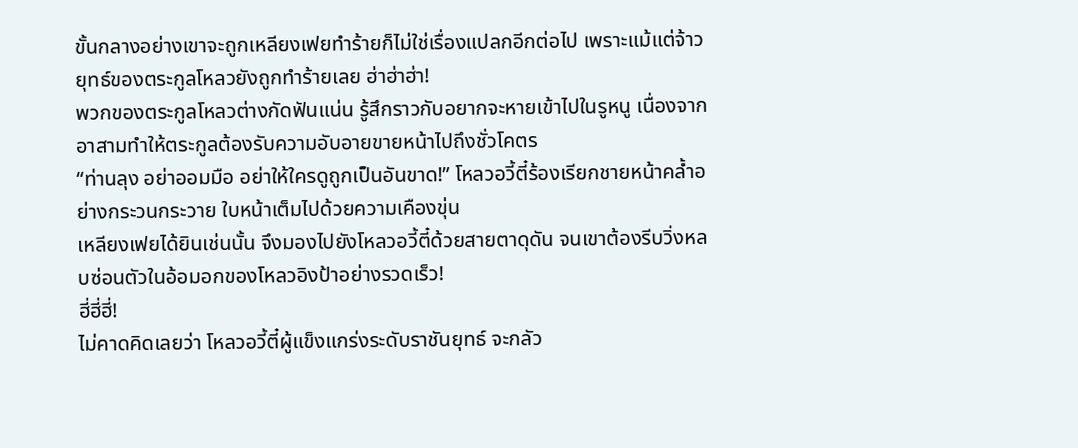ขั้นกลางอย่างเขาจะถูกเหลียงเฟยทำร้ายก็ไม่ใช่เรื่องแปลกอีกต่อไป เพราะแม้แต่จ้าวยุทธ์ของตระกูลโหลวยังถูกทำร้ายเลย ฮ่าฮ่าฮ่า!
พวกของตระกูลโหลวต่างกัดฟันแน่น รู้สึกราวกับอยากจะหายเข้าไปในรูหนู เนื่องจากอาสามทำให้ตระกูลต้องรับความอับอายขายหน้าไปถึงชั่วโคตร
“ท่านลุง อย่าออมมือ อย่าให้ใครดูถูกเป็นอันขาด!” โหลวอวี้ตี๋ร้องเรียกชายหน้าคล้ำอย่างกระวนกระวาย ใบหน้าเต็มไปด้วยความเคืองขุ่น
เหลียงเฟยได้ยินเช่นนั้น จึงมองไปยังโหลวอวี้ตี๋ด้วยสายตาดุดัน จนเขาต้องรีบวิ่งหลบซ่อนตัวในอ้อมอกของโหลวอิงป้าอย่างรวดเร็ว!
ฮี่ฮี่ฮี่!
ไม่คาดคิดเลยว่า โหลวอวี้ตี๋ผู้แข็งแกร่งระดับราชันยุทธ์ จะกลัว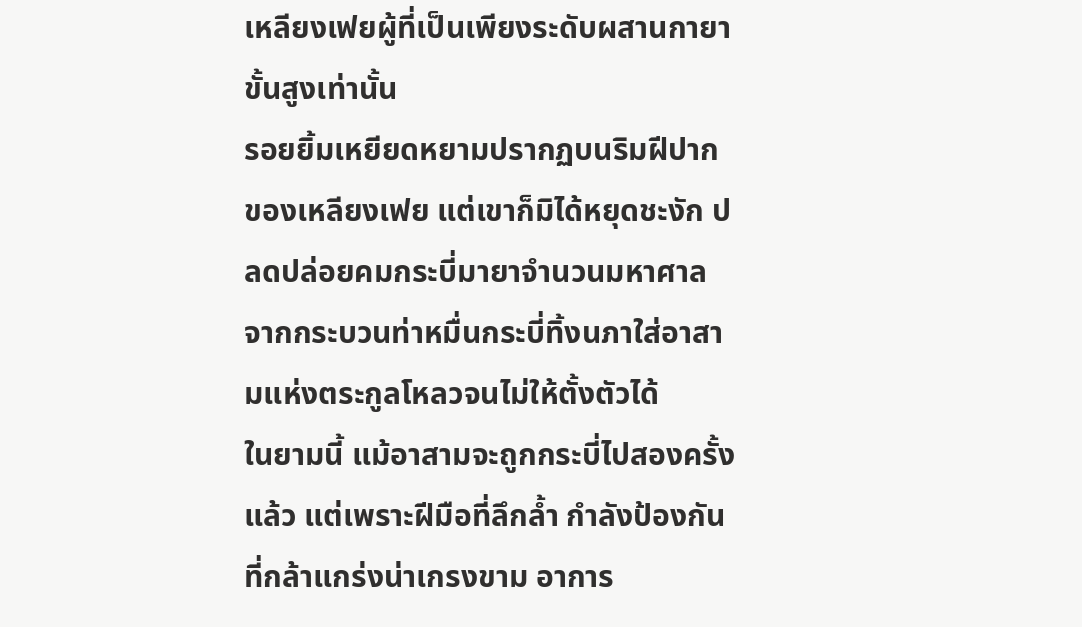เหลียงเฟยผู้ที่เป็นเพียงระดับผสานกายาขั้นสูงเท่านั้น
รอยยิ้มเหยียดหยามปรากฏบนริมฝีปากของเหลียงเฟย แต่เขาก็มิได้หยุดชะงัก ปลดปล่อยคมกระบี่มายาจำนวนมหาศาลจากกระบวนท่าหมื่นกระบี่ทิ้งนภาใส่อาสามแห่งตระกูลโหลวจนไม่ให้ตั้งตัวได้
ในยามนี้ แม้อาสามจะถูกกระบี่ไปสองครั้งแล้ว แต่เพราะฝีมือที่ลึกล้ำ กำลังป้องกันที่กล้าแกร่งน่าเกรงขาม อาการ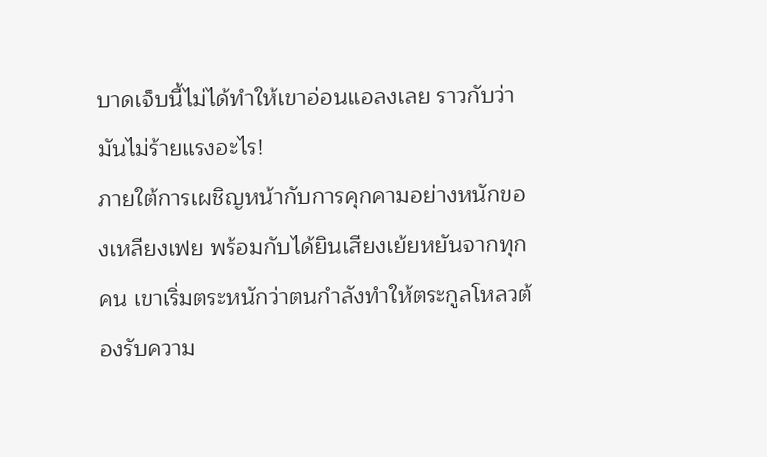บาดเจ็บนี้ไม่ได้ทำให้เขาอ่อนแอลงเลย ราวกับว่ามันไม่ร้ายแรงอะไร!
ภายใต้การเผชิญหน้ากับการคุกคามอย่างหนักของเหลียงเฟย พร้อมกับได้ยินเสียงเย้ยหยันจากทุกคน เขาเริ่มตระหนักว่าตนกำลังทำให้ตระกูลโหลวต้องรับความ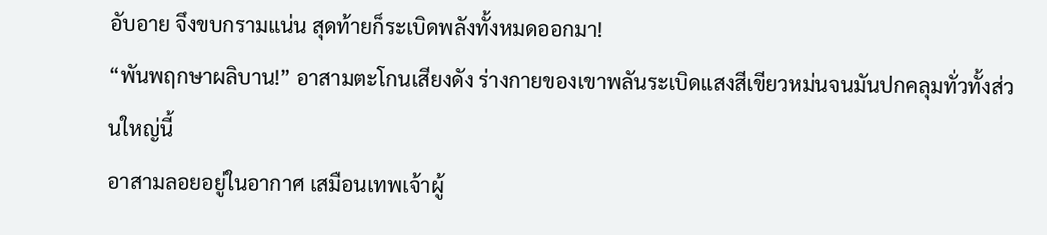อับอาย จึงขบกรามแน่น สุดท้ายก็ระเบิดพลังทั้งหมดออกมา!
“พันพฤกษาผลิบาน!” อาสามตะโกนเสียงดัง ร่างกายของเขาพลันระเบิดแสงสีเขียวหม่นจนมันปกคลุมทั่วทั้งส่วนใหญ่นี้
อาสามลอยอยู่ในอากาศ เสมือนเทพเจ้าผู้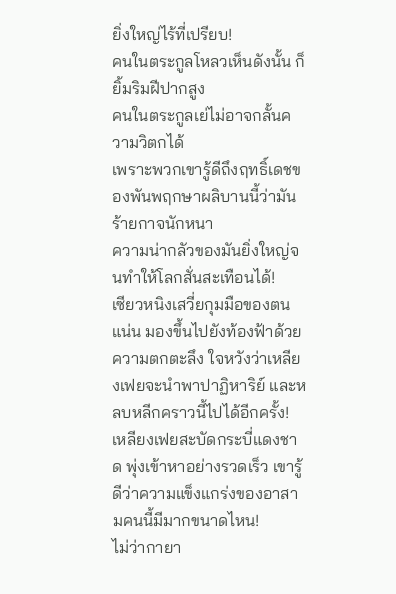ยิ่งใหญ่ไร้ที่เปรียบ!
คนในตระกูลโหลวเห็นดังนั้น ก็ยิ้มริมฝีปากสูง
คนในตระกูลเย่ไม่อาจกลั้นความวิตกได้
เพราะพวกเขารู้ดีถึงฤทธิ์เดชของพันพฤกษาผลิบานนี้ว่ามันร้ายกาจนักหนา
ความน่ากลัวของมันยิ่งใหญ่จนทำให้โลกสั่นสะเทือนได้!
เซียวหนิงเสวี่ยกุมมือของตนแน่น มองขึ้นไปยังท้องฟ้าด้วยความตกตะลึง ใจหวังว่าเหลียงเฟยจะนำพาปาฏิหาริย์ และหลบหลีกคราวนี้ไปได้อีกครั้ง!
เหลียงเฟยสะบัดกระบี่แดงชาด พุ่งเข้าหาอย่างรวดเร็ว เขารู้ดีว่าความแข็งแกร่งของอาสามคนนี้มีมากขนาดไหน!
ไม่ว่ากายา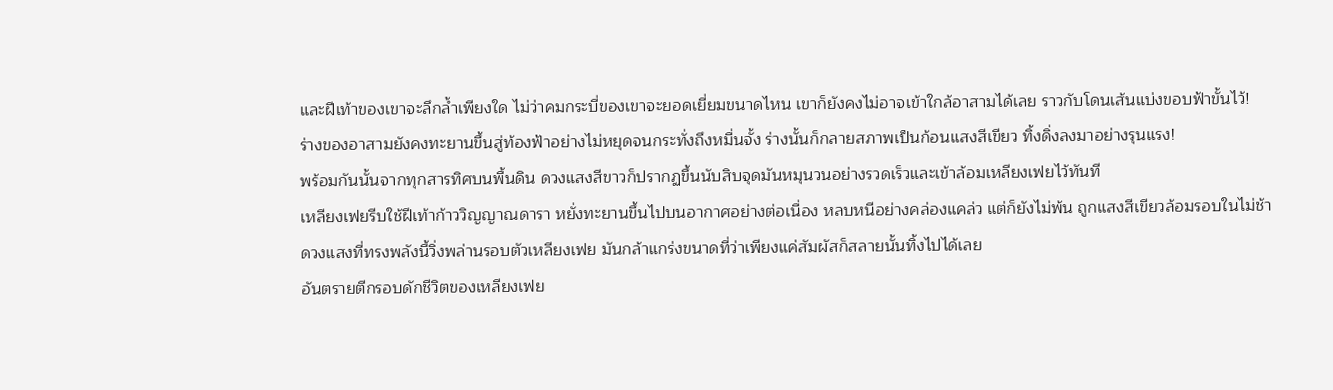และฝีเท้าของเขาจะลึกล้ำเพียงใด ไม่ว่าคมกระบี่ของเขาจะยอดเยี่ยมขนาดไหน เขาก็ยังคงไม่อาจเข้าใกล้อาสามได้เลย ราวกับโดนเส้นแบ่งขอบฟ้าขั้นไว้!
ร่างของอาสามยังคงทะยานขึ้นสู่ท้องฟ้าอย่างไม่หยุดจนกระทั่งถึงหมื่นจั้ง ร่างนั้นก็กลายสภาพเป็นก้อนแสงสีเขียว ทิ้งดิ่งลงมาอย่างรุนแรง!
พร้อมกันนั้นจากทุกสารทิศบนพื้นดิน ดวงแสงสีขาวก็ปรากฏขึ้นนับสิบจุดมันหมุนวนอย่างรวดเร็วและเข้าล้อมเหลียงเฟยไว้ทันที
เหลียงเฟยรีบใช้ฝีเท้าก้าววิญญาณดารา หยั่งทะยานขึ้นไปบนอากาศอย่างต่อเนื่อง หลบหนีอย่างคล่องแคล่ว แต่ก็ยังไม่พ้น ถูกแสงสีเขียวล้อมรอบในไม่ช้า
ดวงแสงที่ทรงพลังนี้วิ่งพล่านรอบตัวเหลียงเฟย มันกล้าแกร่งขนาดที่ว่าเพียงแค่สัมผัสก็สลายนั้นทิ้งไปได้เลย
อันตรายตีกรอบดักชีวิตของเหลียงเฟย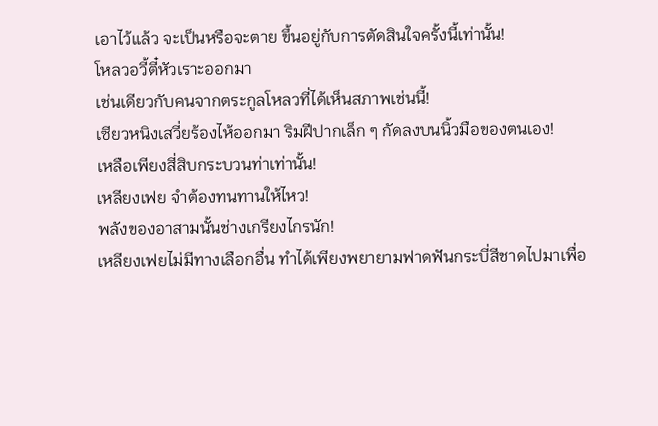เอาไว้แล้ว จะเป็นหรือจะตาย ขึ้นอยู่กับการตัดสินใจครั้งนี้เท่านั้น!
โหลวอวี้ตี๋หัวเราะออกมา
เช่นเดียวกับคนจากตระกูลโหลวที่ได้เห็นสภาพเช่นนี้!
เซียวหนิงเสวี่ยร้องไห้ออกมา ริมฝีปากเล็ก ๆ กัดลงบนนิ้วมือของตนเอง!
เหลือเพียงสี่สิบกระบวนท่าเท่านั้น!
เหลียงเฟย จำต้องทนทานให้ไหว!
พลังของอาสามนั้นช่างเกรียงไกรนัก!
เหลียงเฟยไม่มีทางเลือกอื่น ทำได้เพียงพยายามฟาดฟันกระบี่สีชาดไปมาเพื่อ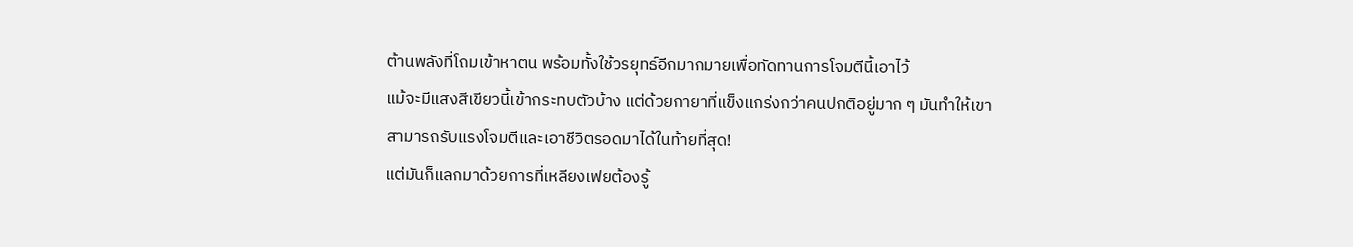ต้านพลังที่โถมเข้าหาตน พร้อมทั้งใช้วรยุทธ์อีกมากมายเพื่อทัดทานการโจมตีนี้เอาไว้
แม้จะมีแสงสีเขียวนี้เข้ากระทบตัวบ้าง แต่ด้วยกายาที่แข็งแกร่งกว่าคนปกติอยู่มาก ๆ มันทำให้เขาสามารถรับแรงโจมตีและเอาชีวิตรอดมาได้ในท้ายที่สุด!
แต่มันก็แลกมาด้วยการที่เหลียงเฟยต้องรู้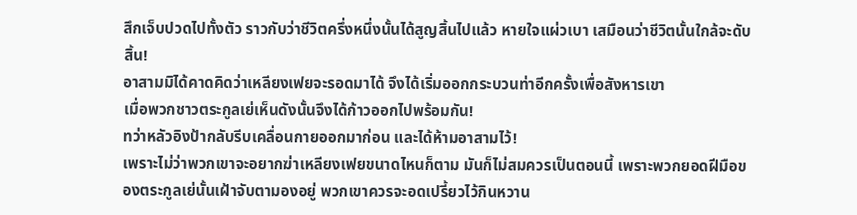สึกเจ็บปวดไปทั้งตัว ราวกับว่าชีวิตครึ่งหนึ่งนั้นได้สูญสิ้นไปแล้ว หายใจแผ่วเบา เสมือนว่าชีวิตนั้นใกล้จะดับสิ้น!
อาสามมิได้คาดคิดว่าเหลียงเฟยจะรอดมาได้ จึงได้เริ่มออกกระบวนท่าอีกครั้งเพื่อสังหารเขา
เมื่อพวกชาวตระกูลเย่เห็นดังนั้นจึงได้ก้าวออกไปพร้อมกัน!
ทว่าหลัวอิงป้ากลับรีบเคลื่อนกายออกมาก่อน และได้ห้ามอาสามไว้!
เพราะไม่ว่าพวกเขาจะอยากฆ่าเหลียงเฟยขนาดไหนก็ตาม มันก็ไม่สมควรเป็นตอนนี้ เพราะพวกยอดฝีมือของตระกูลเย่นั้นเฝ้าจับตามองอยู่ พวกเขาควรจะอดเปรี้ยวไว้กินหวาน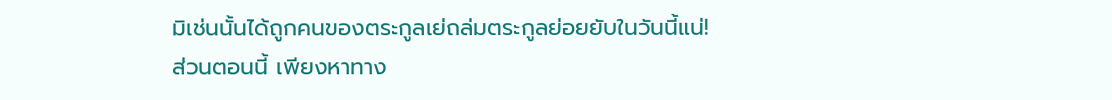มิเช่นนั้นได้ถูกคนของตระกูลเย่ถล่มตระกูลย่อยยับในวันนี้แน่!
ส่วนตอนนี้ เพียงหาทาง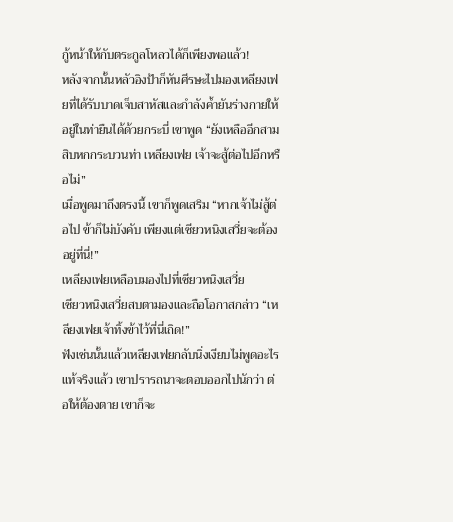กู้หน้าให้กับตระกูลโหลวได้ก็เพียงพอแล้ว!
หลังจากนั้นหลัวอิงป้าก็หันศีรษะไปมองเหลียงเฟยที่ได้รับบาดเจ็บสาหัสและกำลังค้ำยันร่างกายให้อยู่ในท่ายืนได้ด้วยกระบี่ เขาพูด “ยังเหลืออีกสามสิบหกกระบวนท่า เหลียงเฟย เจ้าจะสู้ต่อไปอีกหรือไม่”
เมื่อพูดมาถึงตรงนี้ เขาก็พูดเสริม “หากเจ้าไม่สู้ต่อไป ข้าก็ไม่บังคับ เพียงแต่เซียวหนิงเสวี่ยจะต้องอยู่ที่นี่!”
เหลียงเฟยเหลือบมองไปที่เซียวหนิงเสวี่ย
เซียวหนิงเสวี่ยสบตามองและถือโอกาสกล่าว “เหลียงเฟยเจ้าทิ้งข้าไว้ที่นี่เถิด!”
ฟังเช่นนั้นแล้วเหลียงเฟยกลับนิ่งเงียบไม่พูดอะไร
แท้จริงแล้ว เขาปรารถนาจะตอบออกไปนักว่า ต่อให้ต้องตาย เขาก็จะ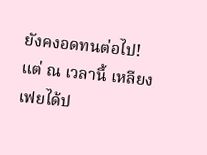ยังคงอดทนต่อไป!
แต่ ณ เวลานี้ เหลียงเฟยได้ป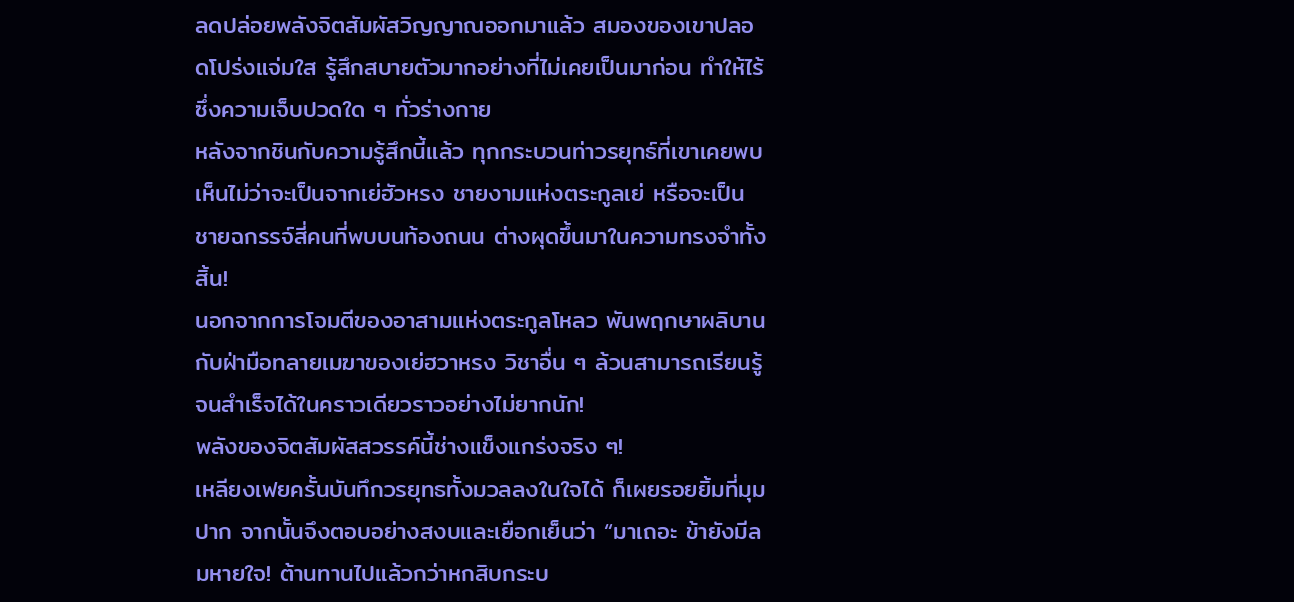ลดปล่อยพลังจิตสัมผัสวิญญาณออกมาแล้ว สมองของเขาปลอดโปร่งแจ่มใส รู้สึกสบายตัวมากอย่างที่ไม่เคยเป็นมาก่อน ทำให้ไร้ซึ่งความเจ็บปวดใด ๆ ทั่วร่างกาย
หลังจากชินกับความรู้สึกนี้แล้ว ทุกกระบวนท่าวรยุทธ์ที่เขาเคยพบเห็นไม่ว่าจะเป็นจากเย่ฮัวหรง ชายงามแห่งตระกูลเย่ หรือจะเป็นชายฉกรรจ์สี่คนที่พบบนท้องถนน ต่างผุดขึ้นมาในความทรงจำทั้งสิ้น!
นอกจากการโจมตีของอาสามแห่งตระกูลโหลว พันพฤกษาผลิบาน กับฝ่ามือทลายเมฆาของเย่ฮวาหรง วิชาอื่น ๆ ล้วนสามารถเรียนรู้จนสำเร็จได้ในคราวเดียวราวอย่างไม่ยากนัก!
พลังของจิตสัมผัสสวรรค์นี้ช่างแข็งแกร่งจริง ๆ!
เหลียงเฟยครั้นบันทึกวรยุทธทั้งมวลลงในใจได้ ก็เผยรอยยิ้มที่มุมปาก จากนั้นจึงตอบอย่างสงบและเยือกเย็นว่า “มาเถอะ ข้ายังมีลมหายใจ! ต้านทานไปแล้วกว่าหกสิบกระบ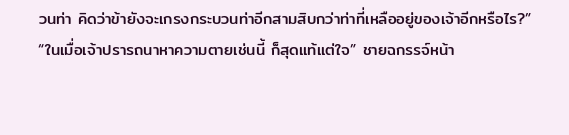วนท่า คิดว่าข้ายังจะเกรงกระบวนท่าอีกสามสิบกว่าท่าที่เหลืออยู่ของเจ้าอีกหรือไร?”
“ในเมื่อเจ้าปรารถนาหาความตายเช่นนี้ ก็สุดแท้แต่ใจ” ชายฉกรรจ์หน้า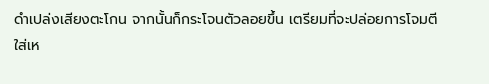ดำเปล่งเสียงตะโกน จากนั้นก็กระโจนตัวลอยขึ้น เตรียมที่จะปล่อยการโจมตีใส่เห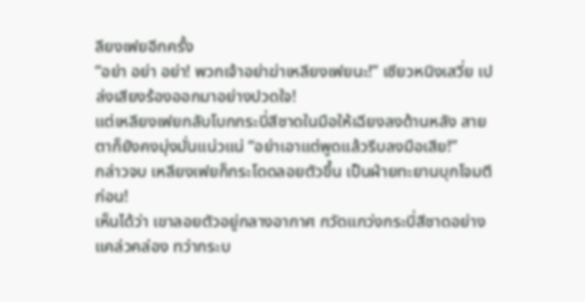ลียงเฟยอีกครั้ง
“อย่า อย่า อย่า! พวกเจ้าอย่าฆ่าเหลียงเฟยนะ!” เซียวหนิงเสวี่ย เปล่งเสียงร้องออกมาอย่างปวดใจ!
แต่เหลียงเฟยกลับโบกกระบี่สีชาดในมือให้เฉียงลงด้านหลัง สายตาก็ยังคงมุ่งมั่นแน่วแน่ “อย่าเอาแต่พูดแล้วรีบลงมือเสีย!”
กล่าวจบ เหลียงเฟยก็กระโดดลอยตัวขึ้น เป็นฝ่ายทะยานบุกโจมตีก่อน!
เห็นได้ว่า เขาลอยตัวอยู่กลางอากาศ กวัดแกว่งกระบี่สีชาดอย่างแคล่วคล่อง ทว่ากระบ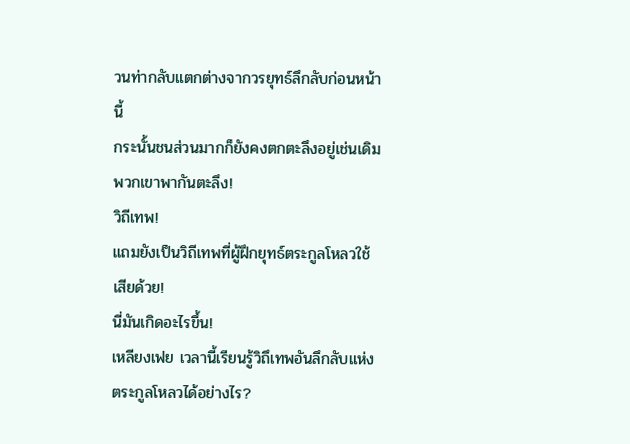วนท่ากลับแตกต่างจากวรยุทธ์ลึกลับก่อนหน้านี้
กระนั้นชนส่วนมากก็ยังคงตกตะลึงอยู่เช่นเดิม พวกเขาพากันตะลึง!
วิถีเทพ!
แถมยังเป็นวิถีเทพที่ผู้ฝึกยุทธ์ตระกูลโหลวใช้เสียด้วย!
นี่มันเกิดอะไรขึ้น!
เหลียงเฟย เวลานี้เรียนรู้วิถึเทพอันลึกลับแห่งตระกูลโหลวได้อย่างไร?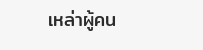เหล่าผู้คน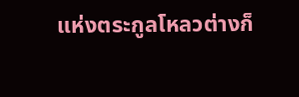แห่งตระกูลโหลวต่างก็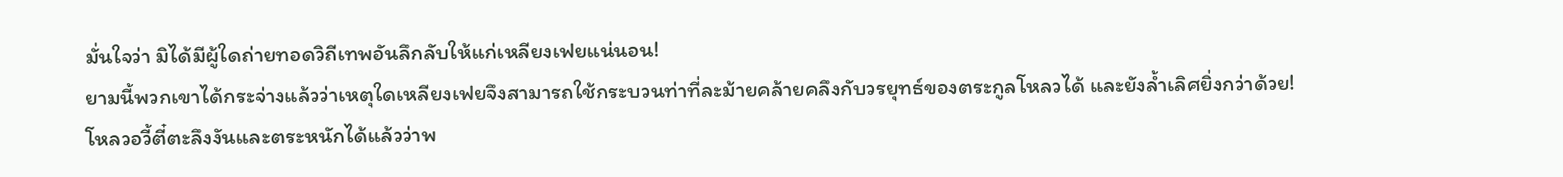มั่นใจว่า มิได้มีผู้ใดถ่ายทอดวิถีเทพอันลึกลับให้แก่เหลียงเฟยแน่นอน!
ยามนี้พวกเขาได้กระจ่างแล้วว่าเหตุใดเหลียงเฟยจึงสามารถใช้กระบวนท่าที่ละม้ายคล้ายคลึงกับวรยุทธ์ของตระกูลโหลวได้ และยังล้ำเลิศยิ่งกว่าด้วย!
โหลวอวี้ตี๋ตะลึงงันและตระหนักได้แล้วว่าพ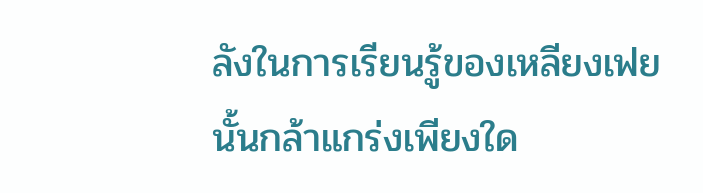ลังในการเรียนรู้ของเหลียงเฟยนั้นกล้าแกร่งเพียงใด